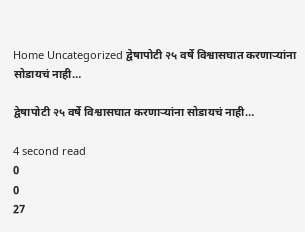Home Uncategorized द्वेषापोटी २५ वर्षे विश्वासघात करणाऱ्यांना सोडायचं नाही…

द्वेषापोटी २५ वर्षे विश्वासघात करणाऱ्यांना सोडायचं नाही…

4 second read
0
0
27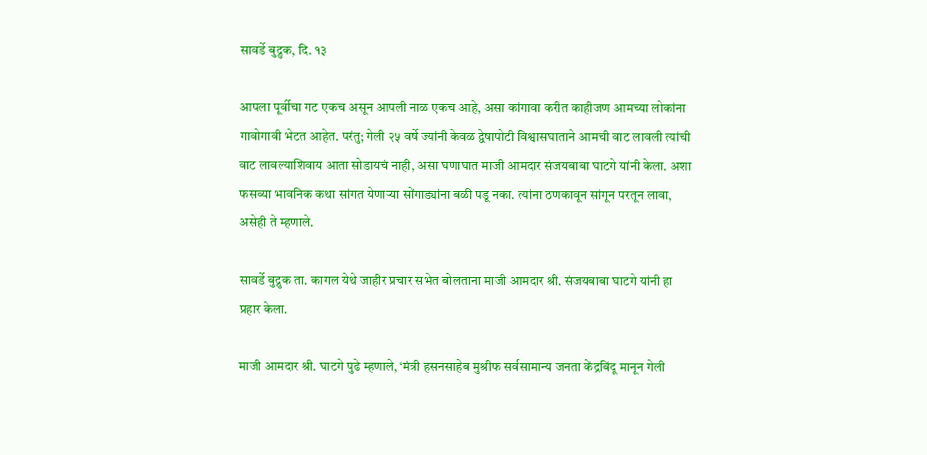सावर्डे बुद्रुक, दि. १३

आपला पूर्वीचा गट एकच असून आपली नाळ एकच आहे, असा कांगावा करीत काहीजण आमच्या लोकांना गावोगावी भेटत आहेत. परंतु; गेली २५ वर्षे ज्यांनी केवळ द्वेषापोटी विश्वासघाताने आमची वाट लावली त्यांची वाट लावल्याशिवाय आता सोडायचं नाही, असा घणाघात माजी आमदार संजयबाबा घाटगे यांनी केला. अशा फसव्या भावनिक कथा सांगत येणाऱ्या सोंगाड्यांना बळी पडू नका. त्यांना ठणकावून सांगून परतून लावा, असेही ते म्हणाले.

सावर्डे बुद्रुक ता. कागल येथे जाहीर प्रचार सभेत बोलताना माजी आमदार श्री. संजयबाबा घाटगे यांनी हा प्रहार केला.

माजी आमदार श्री. घाटगे पुढे म्हणाले, ‘मंत्री हसनसाहेब मुश्रीफ सर्वसामान्य जनता केंद्रबिंदू मानून गेली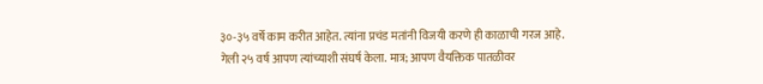३०-३५ वर्षे काम करीत आहेत. त्यांना प्रचंड मतांनी विजयी करणे ही काळाची गरज आहे. गेली २५ वर्ष आपण त्यांच्याशी संघर्ष केला. मात्र; आपण वैयक्तिक पातळीवर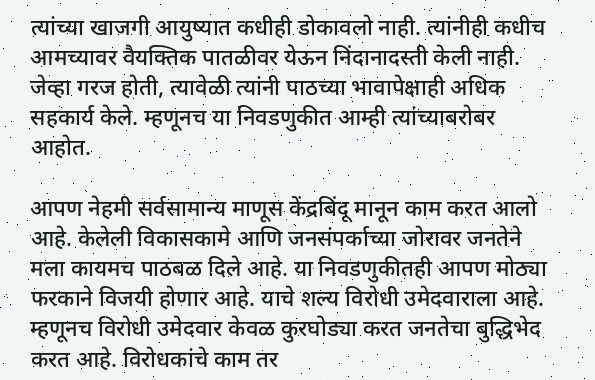त्यांच्या खाजगी आयुष्यात कधीही डोकावलो नाही. त्यांनीही कधीच आमच्यावर वैयक्तिक पातळीवर येऊन निंदानादस्ती केली नाही. जेव्हा गरज होती, त्यावेळी त्यांनी पाठच्या भावापेक्षाही अधिक सहकार्य केले. म्हणूनच या निवडणुकीत आम्ही त्यांच्याबरोबर आहोत.

आपण नेहमी सर्वसामान्य माणूस केंद्रबिंदू मानून काम करत आलो आहे. केलेली विकासकामे आणि जनसंपर्काच्या जोरावर जनतेने मला कायमच पाठबळ दिले आहे. या निवडणुकीतही आपण मोठ्या फरकाने विजयी होणार आहे. याचे शल्य विरोधी उमेदवाराला आहे. म्हणूनच विरोधी उमेदवार केवळ कुरघोड्या करत जनतेचा बुद्धिभेद करत आहे. विरोधकांचे काम तर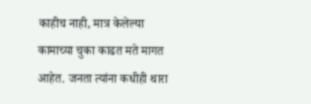काहीच नाही, मात्र केलेल्या कामाच्या चुका काढत मते मागत आहेत. जनता त्यांना कधीही थारा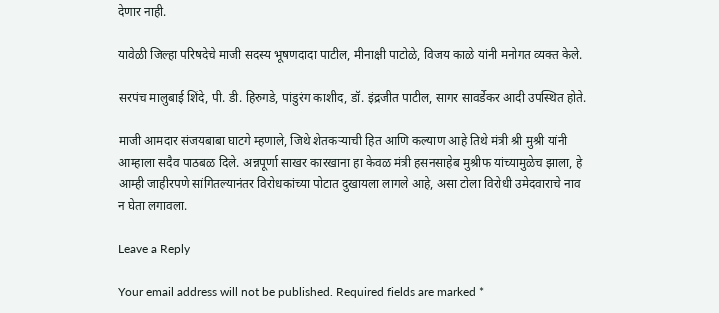देणार नाही.

यावेळी जिल्हा परिषदेचे माजी सदस्य भूषणदादा पाटील, मीनाक्षी पाटोळे, विजय काळे यांनी मनोगत व्यक्त केले.

सरपंच मालुबाई शिंदे, पी. डी. हिरुगडे, पांडुरंग काशीद, डॉ. इंद्रजीत पाटील, सागर सावर्डेकर आदी उपस्थित होते.

माजी आमदार संजयबाबा घाटगे म्हणाले, जिथे शेतकऱ्याची हित आणि कल्याण आहे तिथे मंत्री श्री मुश्री यांनी आम्हाला सदैव पाठबळ दिले. अन्नपूर्णा साखर कारखाना हा केवळ मंत्री हसनसाहेब मुश्रीफ यांच्यामुळेच झाला, हे आम्ही जाहीरपणे सांगितल्यानंतर विरोधकांच्या पोटात दुखायला लागले आहे, असा टोला विरोधी उमेदवाराचे नाव न घेता लगावला.

Leave a Reply

Your email address will not be published. Required fields are marked *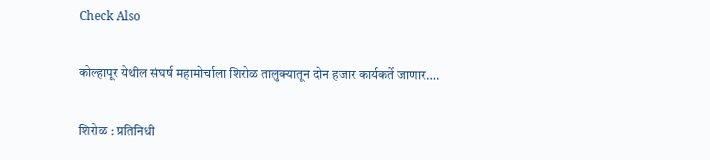Check Also

कोल्हापूर येथील संघर्ष महामोर्चाला शिरोळ तालुक्यातून दोन हजार कार्यकर्ते जाणार….

शिरोळ : प्रतिनिधी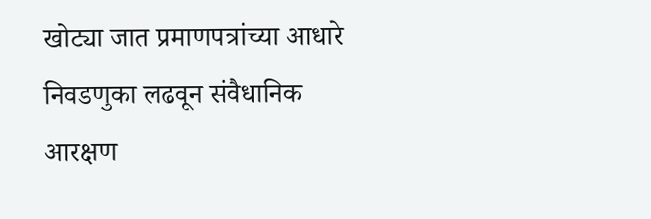खोट्या जात प्रमाणपत्रांच्या आधारे निवडणुका लढवून संवैधानिक आरक्षण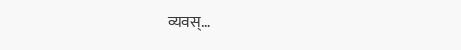व्यवस्…